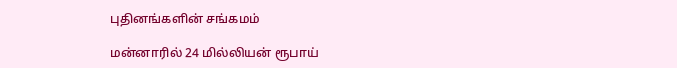புதினங்களின் சங்கமம்

மன்னாரில் 24 மில்லியன் ரூபாய்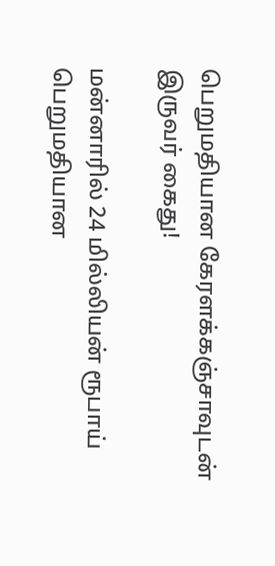பெறுமதியான கேரளக்கஞ்சாவுடன் இருவர் கைது!

மன்னாரில் 24 மில்லியன் ரூபாய் பெறுமதியான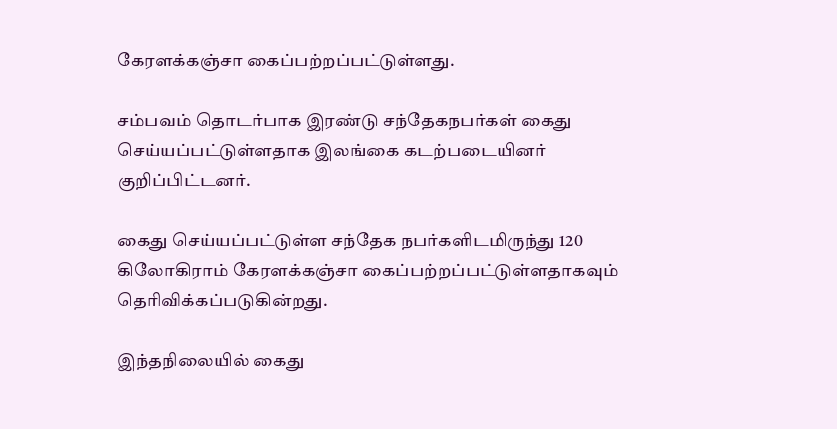கேரளக்கஞ்சா கைப்பற்றப்பட்டுள்ளது.

சம்பவம் தொடர்பாக இரண்டு சந்தேகநபர்கள் கைது செய்யப்பட்டுள்ளதாக இலங்கை கடற்படையினர் குறிப்பிட்டனர்.

கைது செய்யப்பட்டுள்ள சந்தேக நபர்களிடமிருந்து 120 கிலோகிராம் கேரளக்கஞ்சா கைப்பற்றப்பட்டுள்ளதாகவும் தெரிவிக்கப்படுகின்றது.

இந்தநிலையில் கைது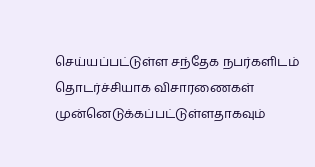செய்யப்பட்டுள்ள சந்தேக நபர்களிடம் தொடர்ச்சியாக விசாரணைகள் முன்னெடுக்கப்பட்டுள்ளதாகவும்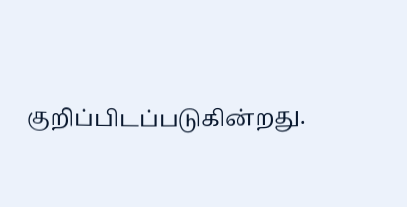குறிப்பிடப்படுகின்றது.